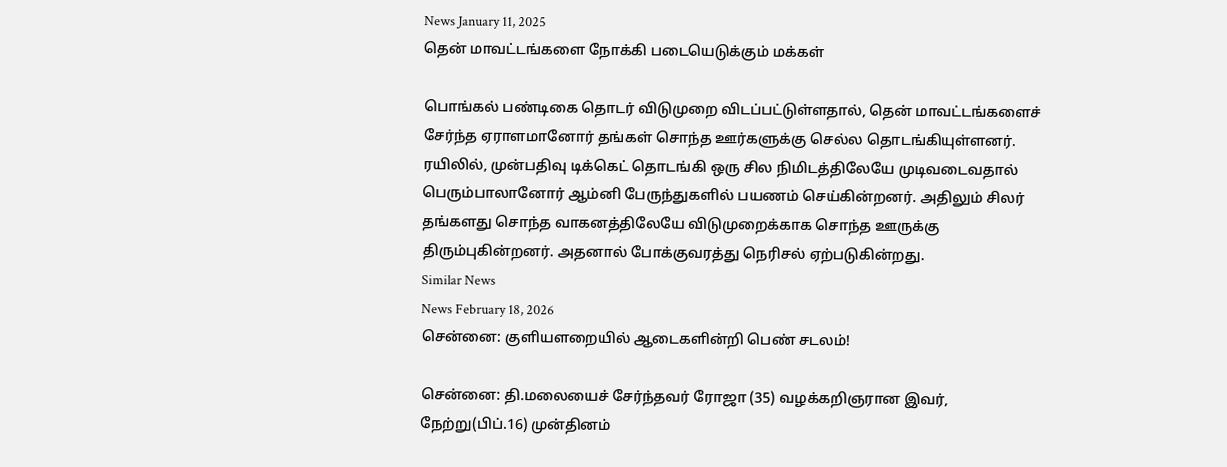News January 11, 2025
தென் மாவட்டங்களை நோக்கி படையெடுக்கும் மக்கள்

பொங்கல் பண்டிகை தொடர் விடுமுறை விடப்பட்டுள்ளதால், தென் மாவட்டங்களைச் சேர்ந்த ஏராளமானோர் தங்கள் சொந்த ஊர்களுக்கு செல்ல தொடங்கியுள்ளனர். ரயிலில், முன்பதிவு டிக்கெட் தொடங்கி ஒரு சில நிமிடத்திலேயே முடிவடைவதால் பெரும்பாலானோர் ஆம்னி பேருந்துகளில் பயணம் செய்கின்றனர். அதிலும் சிலர் தங்களது சொந்த வாகனத்திலேயே விடுமுறைக்காக சொந்த ஊருக்கு திரும்புகின்றனர். அதனால் போக்குவரத்து நெரிசல் ஏற்படுகின்றது.
Similar News
News February 18, 2026
சென்னை: குளியளறையில் ஆடைகளின்றி பெண் சடலம்!

சென்னை: தி.மலையைச் சேர்ந்தவர் ரோஜா (35) வழக்கறிஞரான இவர், நேற்று(பிப்.16) முன்தினம்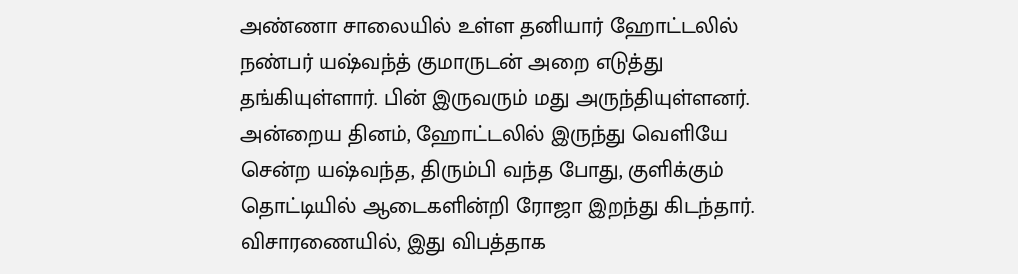அண்ணா சாலையில் உள்ள தனியார் ஹோட்டலில் நண்பர் யஷ்வந்த் குமாருடன் அறை எடுத்து தங்கியுள்ளார். பின் இருவரும் மது அருந்தியுள்ளனர். அன்றைய தினம், ஹோட்டலில் இருந்து வெளியே சென்ற யஷ்வந்த, திரும்பி வந்த போது, குளிக்கும் தொட்டியில் ஆடைகளின்றி ரோஜா இறந்து கிடந்தார். விசாரணையில், இது விபத்தாக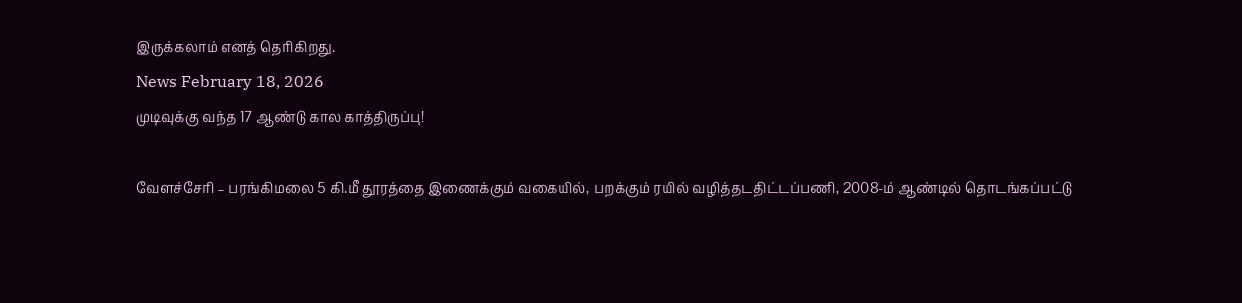இருக்கலாம் எனத் தெரிகிறது.
News February 18, 2026
முடிவுக்கு வந்த 17 ஆண்டு கால காத்திருப்பு!

வேளச்சேரி – பரங்கிமலை 5 கி.மீ தூரத்தை இணைக்கும் வகையில், பறக்கும் ரயில் வழித்தடதிட்டப்பணி, 2008-ம் ஆண்டில் தொடங்கப்பட்டு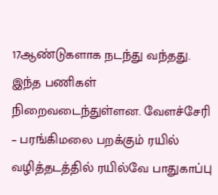17ஆண்டுகளாக நடந்து வந்தது. இந்த பணிகள் நிறைவடைந்துள்ளன. வேளச்சேரி – பரங்கிமலை பறக்கும் ரயில் வழித்தடத்தில் ரயில்வே பாதுகாப்பு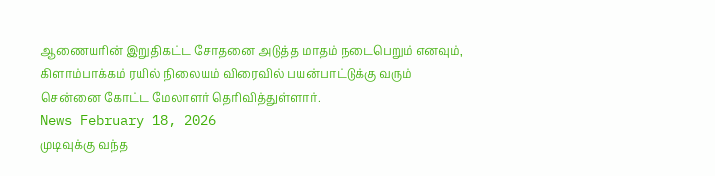ஆணையரின் இறுதிகட்ட சோதனை அடுத்த மாதம் நடைபெறும் எனவும், கிளாம்பாக்கம் ரயில் நிலையம் விரைவில் பயன்பாட்டுக்கு வரும் சென்னை கோட்ட மேலாளர் தெரிவித்துள்ளார்.
News February 18, 2026
முடிவுக்கு வந்த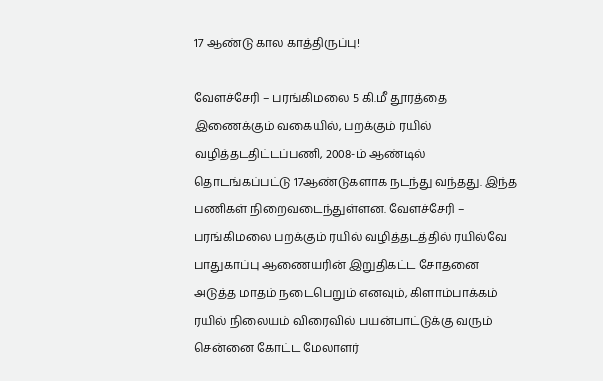17 ஆண்டு கால காத்திருப்பு!

வேளச்சேரி – பரங்கிமலை 5 கி.மீ தூரத்தை இணைக்கும் வகையில், பறக்கும் ரயில் வழித்தடதிட்டப்பணி, 2008-ம் ஆண்டில் தொடங்கப்பட்டு 17ஆண்டுகளாக நடந்து வந்தது. இந்த பணிகள் நிறைவடைந்துள்ளன. வேளச்சேரி – பரங்கிமலை பறக்கும் ரயில் வழித்தடத்தில் ரயில்வே பாதுகாப்பு ஆணையரின் இறுதிகட்ட சோதனை அடுத்த மாதம் நடைபெறும் எனவும், கிளாம்பாக்கம் ரயில் நிலையம் விரைவில் பயன்பாட்டுக்கு வரும் சென்னை கோட்ட மேலாளர்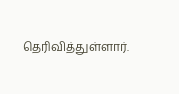தெரிவித்துள்ளார்.